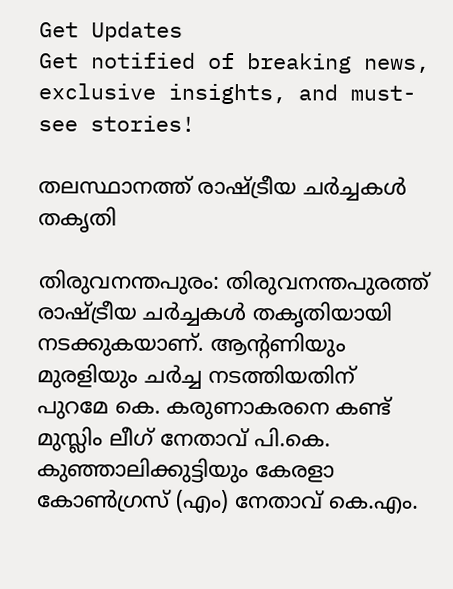Get Updates
Get notified of breaking news, exclusive insights, and must-see stories!

തലസ്ഥാനത്ത് രാഷ്ട്രീയ ചര്‍ച്ചകള്‍ തകൃതി

തിരുവനന്തപുരം: തിരുവനന്തപുരത്ത് രാഷ്ട്രീയ ചര്‍ച്ചകള്‍ തകൃതിയായി നടക്കുകയാണ്. ആന്റണിയും മുരളിയും ചര്‍ച്ച നടത്തിയതിന് പുറമേ കെ. കരുണാകരനെ കണ്ട് മുസ്ലിം ലീഗ് നേതാവ് പി.കെ. കുഞ്ഞാലിക്കുട്ടിയും കേരളാ കോണ്‍ഗ്രസ് (എം) നേതാവ് കെ.എം.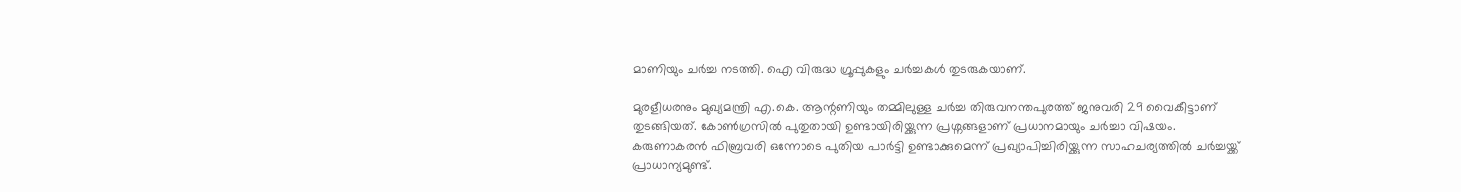മാണിയും ചര്‍ച്ച നടത്തി. ഐ വിരുദ്ധ ഗ്രൂപ്പുകളും ചര്‍ച്ചകള്‍ തുടരുകയാണ്.

മുരളീധരനും മുഖ്യമന്ത്രി എ.കെ. ആന്റണിയും തമ്മിലുള്ള ചര്‍ച്ച തിരുവനന്തപുരത്ത് ജനുവരി 29 വൈകീട്ടാണ് തുടങ്ങിയത്. കോണ്‍ഗ്രസില്‍ പുതുതായി ഉണ്ടായിരിയ്ക്കുന്ന പ്രശ്നങ്ങളാണ് പ്രധാനമായും ചര്‍ച്ചാ വിഷയം. കരുണാകരന്‍ ഫിബ്രവരി ഒന്നോടെ പുതിയ പാര്‍ട്ടി ഉണ്ടാക്കുമെന്ന് പ്രഖ്യാപിച്ചിരിയ്ക്കുന്ന സാഹചര്യത്തില്‍ ചര്‍ച്ചയ്ക്ക് പ്രാധാന്യമുണ്ട്.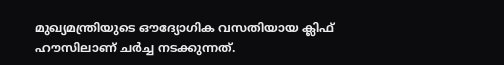മുഖ്യമന്ത്രിയുടെ ഔദ്യോഗിക വസതിയായ ക്ലിഫ് ഹൗസിലാണ് ചര്‍ച്ച നടക്കുന്നത്.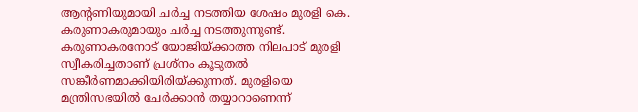ആന്റണിയുമായി ചര്‍ച്ച നടത്തിയ ശേഷം മുരളി കെ. കരുണാകരുമായും ചര്‍ച്ച നടത്തുന്നുണ്ട്. കരുണാകരനോട് യോജിയ്ക്കാത്ത നിലപാട് മുരളി സ്വീകരിച്ചതാണ് പ്രശ്നം കൂടുതല്‍ സങ്കീര്‍ണമാക്കിയിരിയ്ക്കുന്നത്. മുരളിയെ മന്ത്രിസഭയില്‍ ചേര്‍ക്കാന്‍ തയ്യാറാണെന്ന്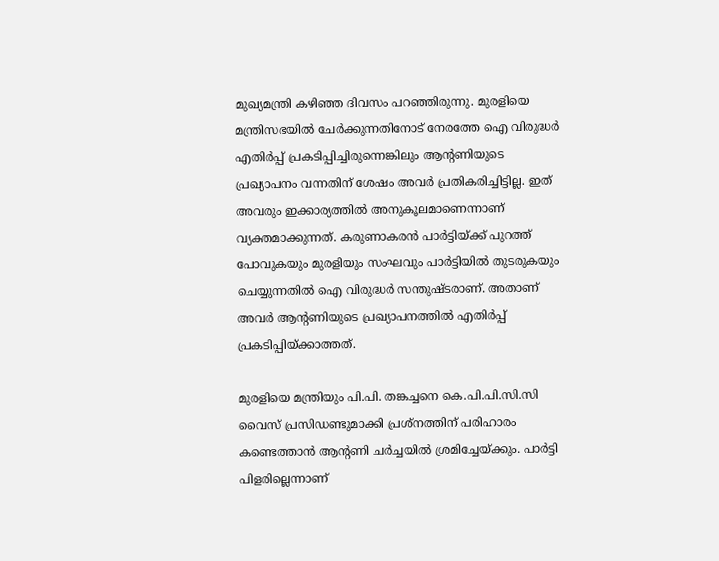മുഖ്യമന്ത്രി കഴിഞ്ഞ ദിവസം പറഞ്ഞിരുന്നു. മുരളിയെ മന്ത്രിസഭയില്‍ ചേര്‍ക്കുന്നതിനോട് നേരത്തേ ഐ വിരുദ്ധര്‍ എതിര്‍പ്പ് പ്രകടിപ്പിച്ചിരുന്നെങ്കിലും ആന്റണിയുടെ പ്രഖ്യാപനം വന്നതിന് ശേഷം അവര്‍ പ്രതികരിച്ചിട്ടില്ല. ഇത് അവരും ഇക്കാര്യത്തില്‍ അനുകൂലമാണെന്നാണ് വ്യക്തമാക്കുന്നത്. കരുണാകരന്‍ പാര്‍ട്ടിയ്ക്ക് പുറത്ത് പോവുകയും മുരളിയും സംഘവും പാര്‍ട്ടിയില്‍ തുടരുകയും ചെയ്യുന്നതില്‍ ഐ വിരുദ്ധര്‍ സന്തുഷ്ടരാണ്. അതാണ് അവര്‍ ആന്റണിയുടെ പ്രഖ്യാപനത്തില്‍ എതിര്‍പ്പ് പ്രകടിപ്പിയ്ക്കാത്തത്.

മുരളിയെ മന്ത്രിയും പി.പി. തങ്കച്ചനെ കെ.പി.പി.സി.സി വൈസ് പ്രസിഡണ്ടുമാക്കി പ്രശ്നത്തിന് പരിഹാരം കണ്ടെത്താന്‍ ആന്റണി ചര്‍ച്ചയില്‍ ശ്രമിച്ചേയ്ക്കും. പാര്‍ട്ടി പിളരില്ലെന്നാണ്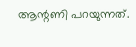ആന്റണി പറയുന്നത്.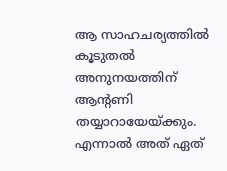ആ സാഹചര്യത്തില്‍ കൂടുതല്‍ അനുനയത്തിന് ആന്റണി തയ്യാറായേയ്ക്കും. എന്നാല്‍ അത് ഏത്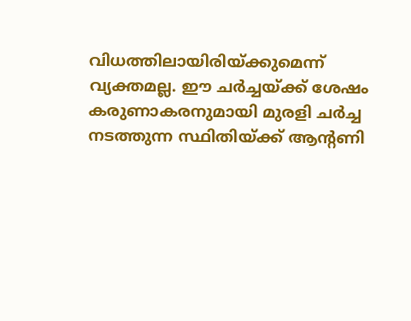വിധത്തിലായിരിയ്ക്കുമെന്ന് വ്യക്തമല്ല. ഈ ചര്‍ച്ചയ്ക്ക് ശേഷം കരുണാകരനുമായി മുരളി ചര്‍ച്ച നടത്തുന്ന സ്ഥിതിയ്ക്ക് ആന്റണി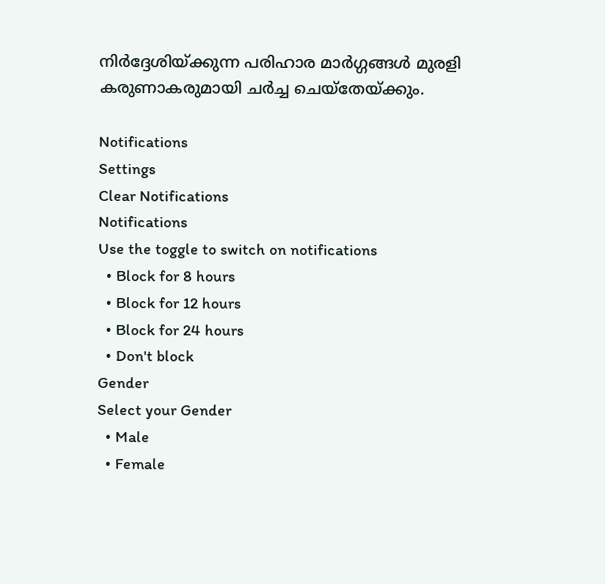നിര്‍ദ്ദേശിയ്ക്കുന്ന പരിഹാര മാര്‍ഗ്ഗങ്ങള്‍ മുരളി കരുണാകരുമായി ചര്‍ച്ച ചെയ്തേയ്ക്കും.

Notifications
Settings
Clear Notifications
Notifications
Use the toggle to switch on notifications
  • Block for 8 hours
  • Block for 12 hours
  • Block for 24 hours
  • Don't block
Gender
Select your Gender
  • Male
  • Female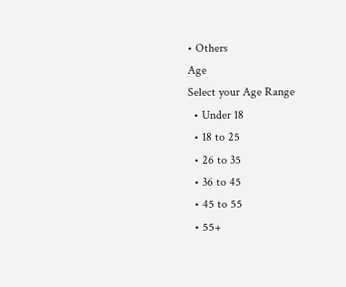• Others
Age
Select your Age Range
  • Under 18
  • 18 to 25
  • 26 to 35
  • 36 to 45
  • 45 to 55
  • 55+